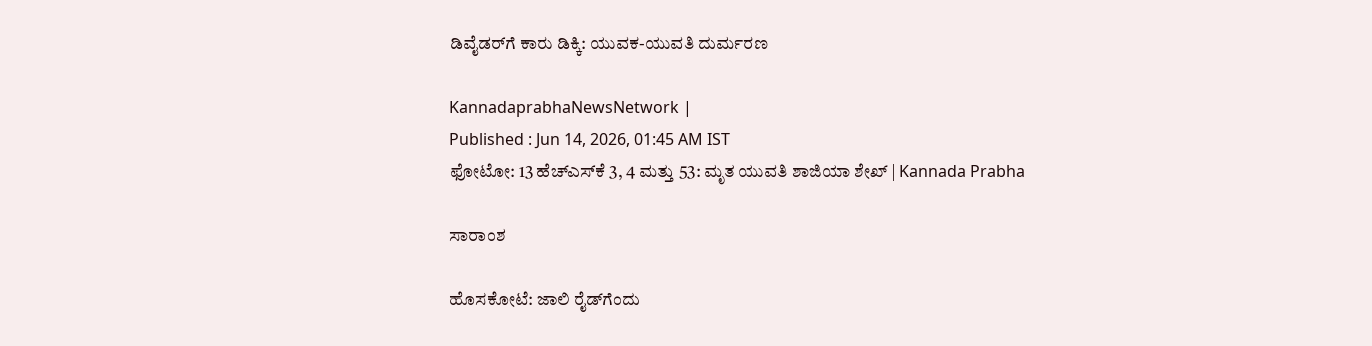ಡಿವೈಡರ್‌ಗೆ ಕಾರು ಡಿಕ್ಕಿ: ಯುವಕ-ಯುವತಿ ದುರ್ಮರಣ

KannadaprabhaNewsNetwork |
Published : Jun 14, 2026, 01:45 AM IST
ಫೋಟೋ: 13 ಹೆಚ್‌ಎಸ್‌ಕೆ 3, 4 ಮತ್ತು 53: ಮೃತ ಯುವತಿ ಶಾಜಿಯಾ ಶೇಖ್ | Kannada Prabha

ಸಾರಾಂಶ

ಹೊಸಕೋಟೆ: ಜಾಲಿ ರೈಡ್‌ಗೆಂದು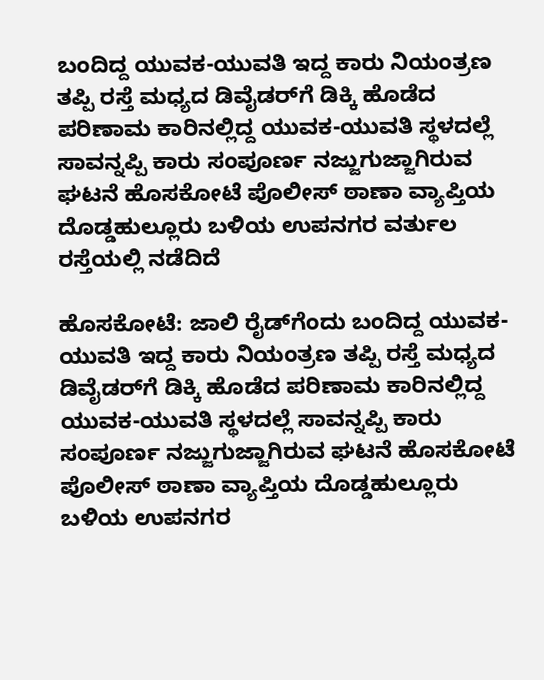ಬಂದಿದ್ದ ಯುವಕ-ಯುವತಿ ಇದ್ದ ಕಾರು ನಿಯಂತ್ರಣ ತಪ್ಪಿ ರಸ್ತೆ ಮಧ್ಯದ ಡಿವೈಡರ್‌ಗೆ ಡಿಕ್ಕಿ ಹೊಡೆದ ಪರಿಣಾಮ ಕಾರಿನಲ್ಲಿದ್ದ ಯುವಕ-ಯುವತಿ ಸ್ಥಳದಲ್ಲೆ ಸಾವನ್ನಪ್ಪಿ ಕಾರು ಸಂಪೂರ್ಣ ನಜ್ಜುಗುಜ್ಜಾಗಿರುವ ಘಟನೆ ಹೊಸಕೋಟೆ ಪೊಲೀಸ್ ಠಾಣಾ ವ್ಯಾಪ್ತಿಯ ದೊಡ್ಡಹುಲ್ಲೂರು ಬಳಿಯ ಉಪನಗರ ವರ್ತುಲ ರಸ್ತೆಯಲ್ಲಿ ನಡೆದಿದೆ

ಹೊಸಕೋಟೆ: ಜಾಲಿ ರೈಡ್‌ಗೆಂದು ಬಂದಿದ್ದ ಯುವಕ-ಯುವತಿ ಇದ್ದ ಕಾರು ನಿಯಂತ್ರಣ ತಪ್ಪಿ ರಸ್ತೆ ಮಧ್ಯದ ಡಿವೈಡರ್‌ಗೆ ಡಿಕ್ಕಿ ಹೊಡೆದ ಪರಿಣಾಮ ಕಾರಿನಲ್ಲಿದ್ದ ಯುವಕ-ಯುವತಿ ಸ್ಥಳದಲ್ಲೆ ಸಾವನ್ನಪ್ಪಿ ಕಾರು ಸಂಪೂರ್ಣ ನಜ್ಜುಗುಜ್ಜಾಗಿರುವ ಘಟನೆ ಹೊಸಕೋಟೆ ಪೊಲೀಸ್ ಠಾಣಾ ವ್ಯಾಪ್ತಿಯ ದೊಡ್ಡಹುಲ್ಲೂರು ಬಳಿಯ ಉಪನಗರ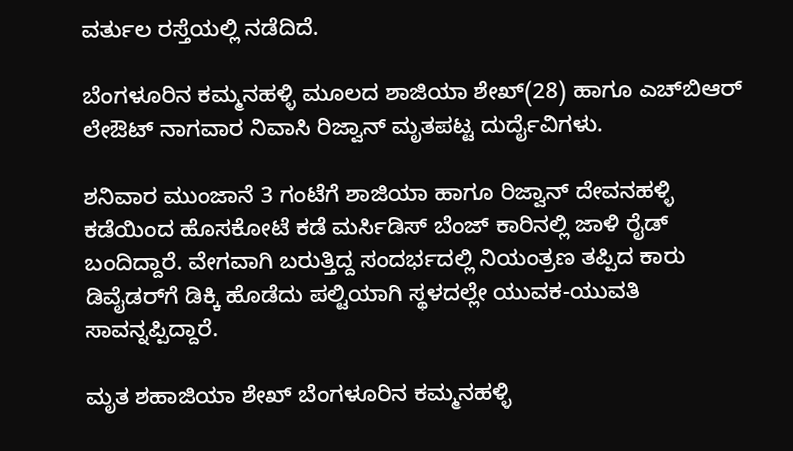ವರ್ತುಲ ರಸ್ತೆಯಲ್ಲಿ ನಡೆದಿದೆ.

ಬೆಂಗಳೂರಿನ ಕಮ್ಮನಹಳ್ಳಿ ಮೂಲದ ಶಾಜಿಯಾ ಶೇಖ್(28) ಹಾಗೂ ಎಚ್‌ಬಿಆರ್ ಲೇಔಟ್ ನಾಗವಾರ ನಿವಾಸಿ ರಿಜ್ವಾನ್ ಮೃತಪಟ್ಟ ದುರ್ದೈವಿಗಳು.

ಶನಿವಾರ ಮುಂಜಾನೆ 3 ಗಂಟೆಗೆ ಶಾಜಿಯಾ ಹಾಗೂ ರಿಜ್ವಾನ್ ದೇವನಹಳ್ಳಿ ಕಡೆಯಿಂದ ಹೊಸಕೋಟೆ ಕಡೆ ಮರ್ಸಿಡಿಸ್ ಬೆಂಜ್ ಕಾರಿನಲ್ಲಿ ಜಾಳಿ ರೈಡ್ ಬಂದಿದ್ದಾರೆ. ವೇಗವಾಗಿ ಬರುತ್ತಿದ್ದ ಸಂದರ್ಭದಲ್ಲಿ ನಿಯಂತ್ರಣ ತಪ್ಪಿದ ಕಾರು ಡಿವೈಡರ್‌ಗೆ ಡಿಕ್ಕಿ ಹೊಡೆದು ಪಲ್ಟಿಯಾಗಿ ಸ್ಥಳದಲ್ಲೇ ಯುವಕ-ಯುವತಿ ಸಾವನ್ನಪ್ಪಿದ್ದಾರೆ.

ಮೃತ ಶಹಾಜಿಯಾ ಶೇಖ್ ಬೆಂಗಳೂರಿನ ಕಮ್ಮನಹಳ್ಳಿ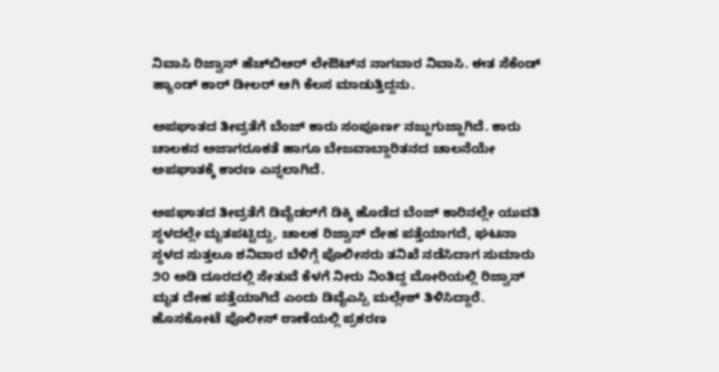ನಿವಾಸಿ ರಿಜ್ವಾನ್ ಹೆಚ್‌ಬಿಆರ್ ಲೇಔಟ್‌ನ ನಾಗವಾರ ನಿವಾಸಿ. ಈತ ಸೆಕೆಂಡ್ ಹ್ಯಾಂಡ್ ಕಾರ್ ಡೀಲರ್ ಆಗಿ ಕೆಲಸ ಮಾಡುತ್ತಿದ್ದನು.

ಅಪಘಾತದ ತೀವ್ರತೆಗೆ ಬೆಂಜ್ ಕಾರು ಸಂಪೂರ್ಣ ನಜ್ಜುಗುಜ್ಜಾಗಿದೆ. ಕಾರು ಚಾಲಕನ ಅಜಾಗರೂಕತೆ ಹಾಗೂ ಬೇಜವಾಬ್ದಾರಿತನದ ಚಾಲನೆಯೇ ಅಪಘಾತಕ್ಕೆ ಕಾರಣ ಎನ್ನಲಾಗಿದೆ.

ಅಪಘಾತದ ತೀವ್ರತೆಗೆ ಡಿವೈಡರ್‌ಗೆ ಡಿಕ್ಕಿ ಹೊಡೆದ ಬೆಂಜ್‌ ಕಾರಿನಲ್ಲೇ ಯುವತಿ ಸ್ಥಳದಲ್ಲೇ ಮೃತಪಟ್ಟಿದ್ದು, ಚಾಲಕ ರಿಜ್ವಾನ್ ದೇಹ ಪತ್ತೆಯಾಗದೆ, ಘಟನಾ ಸ್ಥಳದ ಸುತ್ತಲೂ ಶನಿವಾರ ಬೆಳಿಗ್ಗೆ ಪೊಲೀಸರು ತನಿಖೆ ನಡೆಸಿದಾಗ ಸುಮಾರು ೨೦ ಅಡಿ ದೂರದಲ್ಲಿ ಸೇತುವೆ ಕೆಳಗೆ ನೀರು ನಿಂತಿದ್ದ ಮೋರಿಯಲ್ಲಿ ರಿಜ್ವಾನ್ ಮೃತ ದೇಹ ಪತ್ತೆಯಾಗಿದೆ ಎಂದು ಡಿವೈಎಸ್ಪಿ ಮಲ್ಲೇಶ್ ತಿಳಿಸಿದ್ದಾರೆ. ಹೊಸಕೋಟೆ ಪೊಲೀಸ್‌ ಠಾಣೆಯಲ್ಲಿ ಪ್ರಕರಣ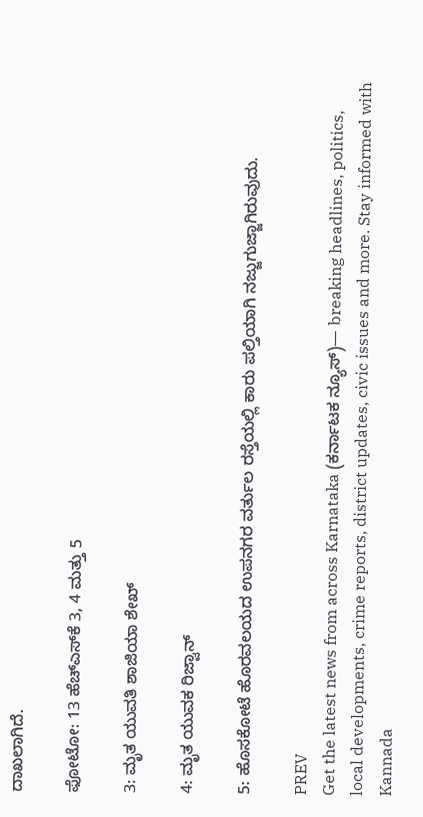ದಾಖಲಾಗಿದೆ.

ಫೋಟೋ: 13 ಹೆಚ್‌ಎಸ್‌ಕೆ 3, 4 ಮತ್ತು 5

3: ಮೃತ ಯುವತಿ ಶಾಜಿಯಾ ಶೇಖ್

4: ಮೃತ ಯುವಕ ರಿಜ್ವಾನ್

5: ಹೊಸಕೋಟೆ ಹೊರವಲಯದ ಉಪನಗರ ವರ್ತುಲ ರಸ್ತೆಯಲ್ಲಿ ಕಾರು ಪಲ್ತಿಯಾಗಿ ನಜ್ಜುಗುಜ್ಜಾಗಿರುವುದು.

PREV
Get the latest news from across Karnataka (ಕರ್ನಾಟಕ ನ್ಯೂಸ್)— breaking headlines, politics, local developments, crime reports, district updates, civic issues and more. Stay informed with Kannada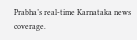Prabha’s real‑time Karnataka news coverage.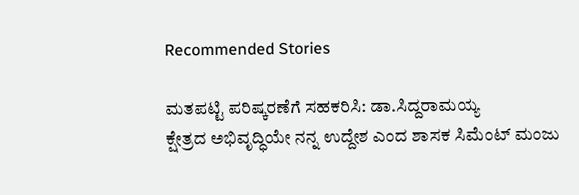Recommended Stories

ಮತಪಟ್ಟಿ ಪರಿಷ್ಕರಣೆಗೆ ಸಹಕರಿಸಿ: ಡಾ.ಸಿದ್ದರಾಮಯ್ಯ
ಕ್ಷೇತ್ರದ ಅಭಿವೃದ್ಧಿಯೇ ನನ್ನ ಉದ್ದೇಶ ಎಂದ ಶಾಸಕ ಸಿಮೆಂಟ್ ಮಂಜು